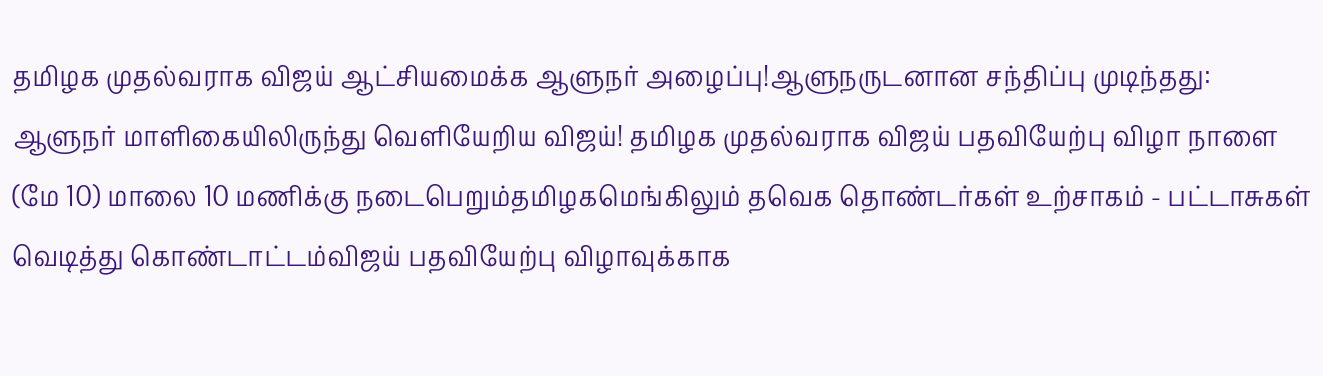தமிழக முதல்வராக விஜய் ஆட்சியமைக்க ஆளுநர் அழைப்பு!ஆளுநருடனான சந்திப்பு முடிந்தது: ஆளுநர் மாளிகையிலிருந்து வெளியேறிய விஜய்! தமிழக முதல்வராக விஜய் பதவியேற்பு விழா நாளை (மே 10) மாலை 10 மணிக்கு நடைபெறும்தமிழகமெங்கிலும் தவெக தொண்டர்கள் உற்சாகம் - பட்டாசுகள் வெடித்து கொண்டாட்டம்விஜய் பதவியேற்பு விழாவுக்காக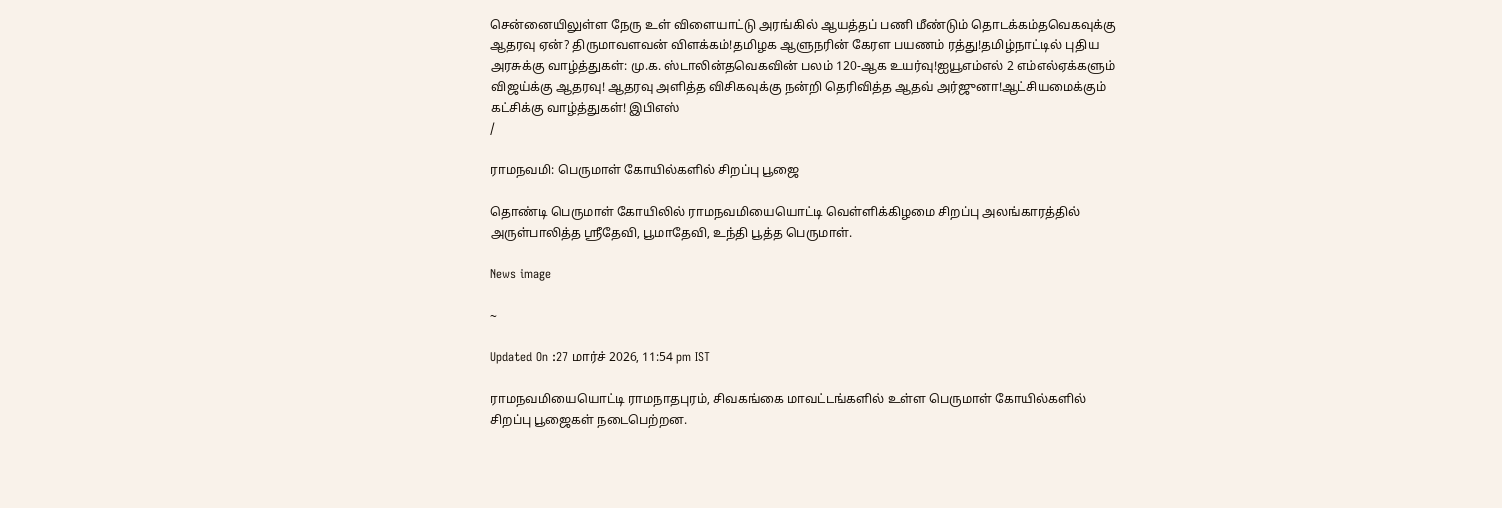சென்னையிலுள்ள நேரு உள் விளையாட்டு அரங்கில் ஆயத்தப் பணி மீண்டும் தொடக்கம்தவெகவுக்கு ஆதரவு ஏன்? திருமாவளவன் விளக்கம்!தமிழக ஆளுநரின் கேரள பயணம் ரத்து!தமிழ்நாட்டில் புதிய அரசுக்கு வாழ்த்துகள்: மு.க. ஸ்டாலின்தவெகவின் பலம் 120-ஆக உயர்வு!ஐயூஎம்எல் 2 எம்எல்ஏக்களும் விஜய்க்கு ஆதரவு! ஆதரவு அளித்த விசிகவுக்கு நன்றி தெரிவித்த ஆதவ் அர்ஜுனா!ஆட்சியமைக்கும் கட்சிக்கு வாழ்த்துகள்! இபிஎஸ்
/

ராமநவமி: பெருமாள் கோயில்களில் சிறப்பு பூஜை

தொண்டி பெருமாள் கோயிலில் ராமநவமியையொட்டி வெள்ளிக்கிழமை சிறப்பு அலங்காரத்தில் அருள்பாலித்த ஸ்ரீதேவி, பூமாதேவி, உந்தி பூத்த பெருமாள்.

News image

~

Updated On :27 மார்ச் 2026, 11:54 pm IST

ராமநவமியையொட்டி ராமநாதபுரம், சிவகங்கை மாவட்டங்களில் உள்ள பெருமாள் கோயில்களில் சிறப்பு பூஜைகள் நடைபெற்றன.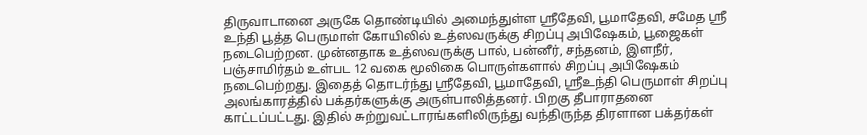திருவாடானை அருகே தொண்டியில் அமைந்துள்ள ஸ்ரீதேவி, பூமாதேவி, சமேத ஸ்ரீ உந்தி பூத்த பெருமாள் கோயிலில் உத்ஸவருக்கு சிறப்பு அபிஷேகம், பூஜைகள் நடைபெற்றன. முன்னதாக உத்ஸவருக்கு பால், பன்னீர், சந்தனம், இளநீர், பஞ்சாமிர்தம் உள்பட 12 வகை மூலிகை பொருள்களால் சிறப்பு அபிஷேகம் நடைபெற்றது. இதைத் தொடர்ந்து ஸ்ரீதேவி, பூமாதேவி, ஸ்ரீஉந்தி பெருமாள் சிறப்பு அலங்காரத்தில் பக்தர்களுக்கு அருள்பாலித்தனர். பிறகு தீபாராதனை காட்டப்பட்டது. இதில் சுற்றுவட்டாரங்களிலிருந்து வந்திருந்த திரளான பக்தர்கள்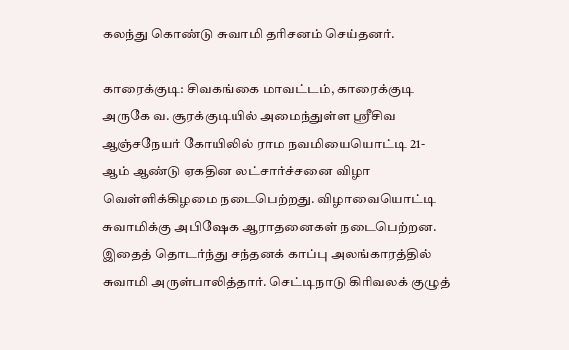கலந்து கொண்டு சுவாமி தரிசனம் செய்தனர்.

காரைக்குடி: சிவகங்கை மாவட்டம், காரைக்குடி அருகே வ. சூரக்குடியில் அமைந்துள்ள ஸ்ரீசிவ ஆஞ்சநேயர் கோயிலில் ராம நவமியையொட்டி 21- ஆம் ஆண்டு ஏகதின லட்சார்ச்சனை விழா வெள்ளிக்கிழமை நடைபெற்றது. விழாவையொட்டி சுவாமிக்கு அபிஷேக ஆராதனைகள் நடைபெற்றன. இதைத் தொடர்ந்து சந்தனக் காப்பு அலங்காரத்தில் சுவாமி அருள்பாலித்தார். செட்டிநாடு கிரிவலக் குழுத்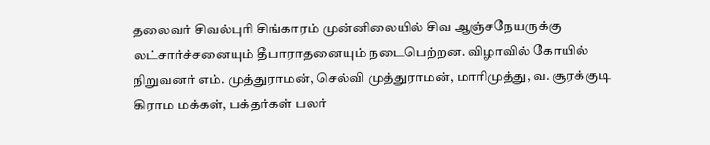தலைவர் சிவல்புரி சிங்காரம் முன்னிலையில் சிவ ஆஞ்சநேயருக்கு லட்சார்ச்சனையும் தீபாராதனையும் நடைபெற்றன. விழாவில் கோயில் நிறுவனர் எம். முத்துராமன், செல்வி முத்துராமன், மாரிமுத்து, வ. சூரக்குடி கிராம மக்கள், பக்தர்கள் பலர்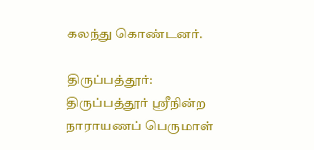கலந்து கொண்டனர்.

திருப்பத்தூர்: திருப்பத்தூர் ஸ்ரீநின்ற நாராயணப் பெருமாள்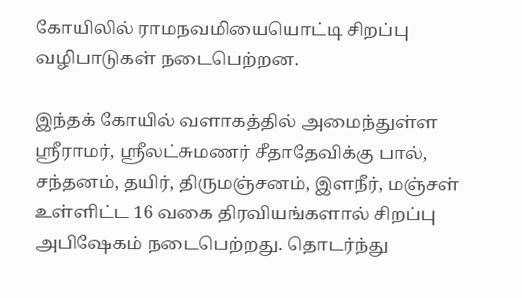கோயிலில் ராமநவமியையொட்டி சிறப்பு வழிபாடுகள் நடைபெற்றன.

இந்தக் கோயில் வளாகத்தில் அமைந்துள்ள ஸ்ரீராமர், ஸ்ரீலட்சுமணர் சீதாதேவிக்கு பால், சந்தனம், தயிர், திருமஞ்சனம், இளநீர், மஞ்சள் உள்ளிட்ட 16 வகை திரவியங்களால் சிறப்பு அபிஷேகம் நடைபெற்றது. தொடர்ந்து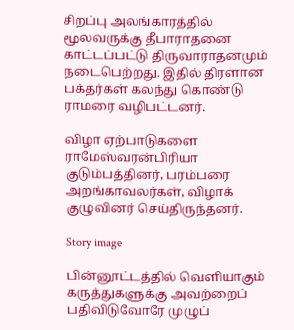சிறப்பு அலங்காரத்தில் மூலவருக்கு தீபாராதனை காட்டப்பட்டு திருவாராதனமும் நடைபெற்றது. இதில் திரளான பக்தர்கள் கலந்து கொண்டு ராமரை வழிபட்டனர்.

விழா ஏற்பாடுகளை ராமேஸ்வரன்பிரியா குடும்பத்தினர், பரம்பரை அறங்காவலர்கள், விழாக் குழுவினர் செய்திருந்தனர்.

Story image

பின்னூட்டத்தில் வெளியாகும் கருத்துகளுக்கு அவற்றைப் பதிவிடுவோரே முழுப்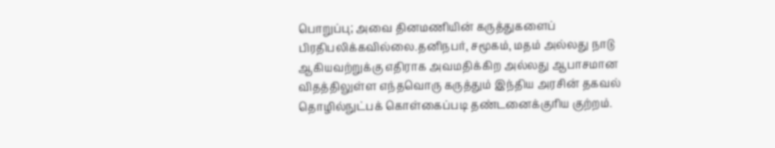பொறுப்பு; அவை தினமணியின் கருத்துகளைப் பிரதிபலிக்கவில்லை.தனிநபர், சமூகம், மதம் அல்லது நாடு ஆகியவற்றுக்கு எதிராக அவமதிக்கிற அல்லது ஆபாசமான விதத்திலுள்ள எந்தவொரு கருத்தும் இந்திய அரசின் தகவல் தொழில்நுட்பக் கொள்கைப்படி தண்டனைக்குரிய குற்றம்.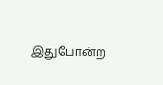இதுபோன்ற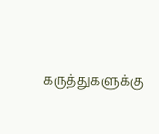கருத்துகளுக்கு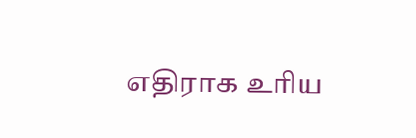எதிராக உரிய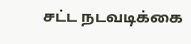சட்ட நடவடிக்கை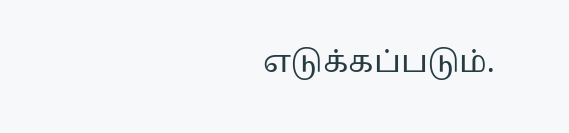எடுக்கப்படும்.